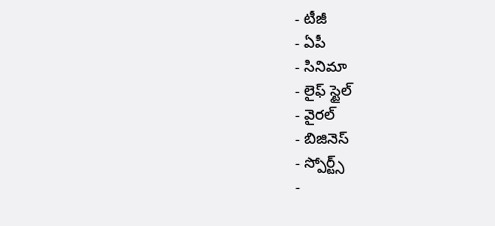- టీజీ
- ఏపీ
- సినిమా
- లైఫ్ స్టైల్
- వైరల్
- బిజినెస్
- స్పోర్ట్స్
-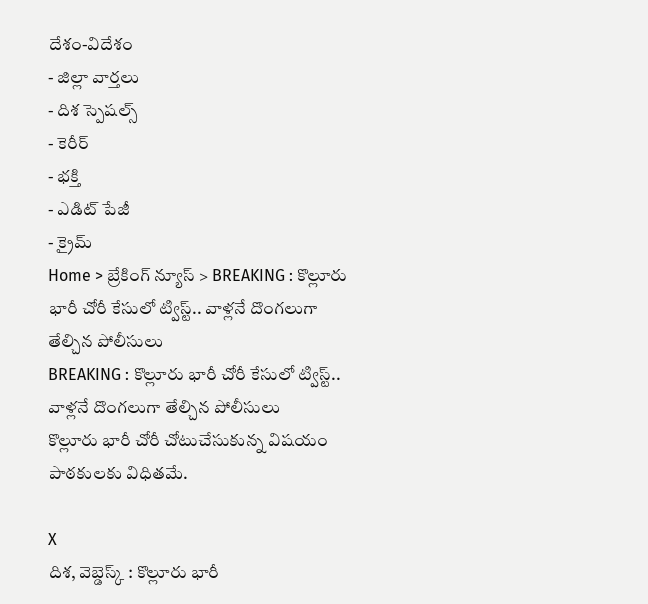దేశం-విదేశం
- జిల్లా వార్తలు
- దిశ స్పెషల్స్
- కెరీర్
- భక్తి
- ఎడిట్ పేజీ
- క్రైమ్
Home > బ్రేకింగ్ న్యూస్ > BREAKING : కొల్లూరు భారీ చోరీ కేసులో ట్విస్ట్.. వాళ్లనే దొంగలుగా తేల్చిన పోలీసులు
BREAKING : కొల్లూరు భారీ చోరీ కేసులో ట్విస్ట్.. వాళ్లనే దొంగలుగా తేల్చిన పోలీసులు
కొల్లూరు భారీ చోరీ చోటుచేసుకున్న విషయం పాఠకులకు విధితమే.

X
దిశ, వెబ్డెస్క్ : కొల్లూరు భారీ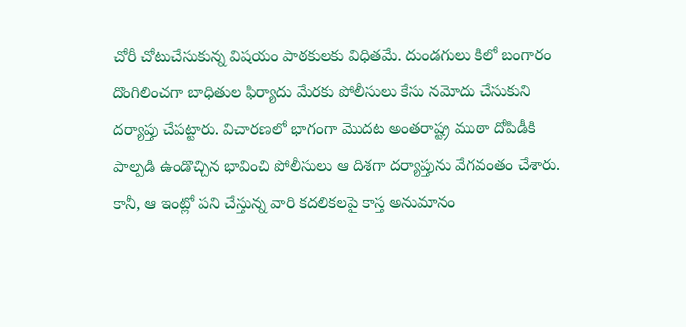చోరీ చోటుచేసుకున్న విషయం పాఠకులకు విధితమే. దుండగులు కిలో బంగారం దొంగిలించగా బాధితుల ఫిర్యాదు మేరకు పోలీసులు కేసు నమోదు చేసుకుని దర్యాప్తు చేపట్టారు. విచారణలో భాగంగా మొదట అంతరాష్ట్ర ముఠా దోపిడీకి పాల్పడి ఉండొచ్చిన భావించి పోలీసులు ఆ దిశగా దర్యాప్తును వేగవంతం చేశారు. కానీ, ఆ ఇంట్లో పని చేస్తున్న వారి కదలికలపై కాస్త అనుమానం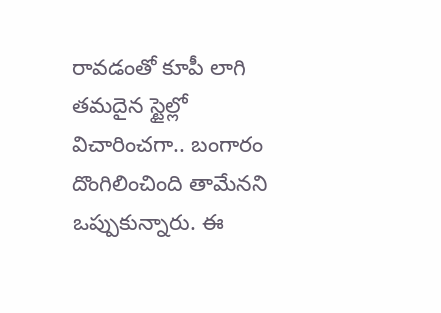రావడంతో కూపీ లాగి తమదైన స్టైల్లో విచారించగా.. బంగారం దొంగిలించింది తామేనని ఒప్పుకున్నారు. ఈ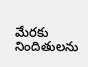మేరకు నిందితులను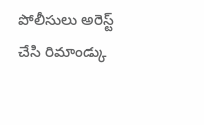పోలీసులు అరెస్ట్ చేసి రిమాండ్కు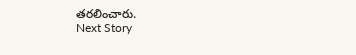తరలించారు.
Next Story